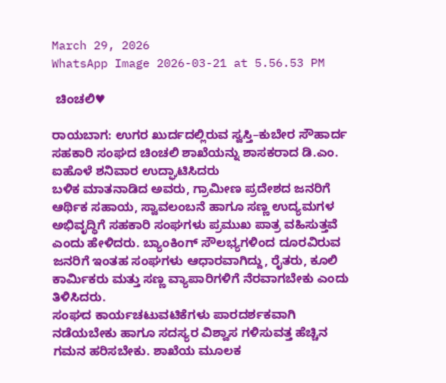March 29, 2026
WhatsApp Image 2026-03-21 at 5.56.53 PM

 ಚಿಂಚಲಿ♥

ರಾಯಬಾಗ: ಉಗರ ಖುರ್ದದಲ್ಲಿರುವ ಸ್ವಸ್ತಿ–ಕುಬೇರ ಸೌಹಾರ್ದ ಸಹಕಾರಿ ಸಂಘದ ಚಿಂಚಲಿ ಶಾಖೆಯನ್ನು ಶಾಸಕರಾದ ಡಿ.ಎಂ. ಐಹೊಳೆ ಶನಿವಾರ ಉದ್ಘಾಟಿಸಿದರು
ಬಳಿಕ ಮಾತನಾಡಿದ ಅವರು, ಗ್ರಾಮೀಣ ಪ್ರದೇಶದ ಜನರಿಗೆ ಆರ್ಥಿಕ ಸಹಾಯ, ಸ್ವಾವಲಂಬನೆ ಹಾಗೂ ಸಣ್ಣ ಉದ್ಯಮಗಳ ಅಭಿವೃದ್ಧಿಗೆ ಸಹಕಾರಿ ಸಂಘಗಳು ಪ್ರಮುಖ ಪಾತ್ರ ವಹಿಸುತ್ತವೆ ಎಂದು ಹೇಳಿದರು. ಬ್ಯಾಂಕಿಂಗ್ ಸೌಲಭ್ಯಗಳಿಂದ ದೂರವಿರುವ ಜನರಿಗೆ ಇಂತಹ ಸಂಘಗಳು ಆಧಾರವಾಗಿದ್ದು, ರೈತರು, ಕೂಲಿ ಕಾರ್ಮಿಕರು ಮತ್ತು ಸಣ್ಣ ವ್ಯಾಪಾರಿಗಳಿಗೆ ನೆರವಾಗಬೇಕು ಎಂದು ತಿಳಿಸಿದರು.
ಸಂಘದ ಕಾರ್ಯಚಟುವಟಿಕೆಗಳು ಪಾರದರ್ಶಕವಾಗಿ ನಡೆಯಬೇಕು ಹಾಗೂ ಸದಸ್ಯರ ವಿಶ್ವಾಸ ಗಳಿಸುವತ್ತ ಹೆಚ್ಚಿನ ಗಮನ ಹರಿಸಬೇಕು. ಶಾಖೆಯ ಮೂಲಕ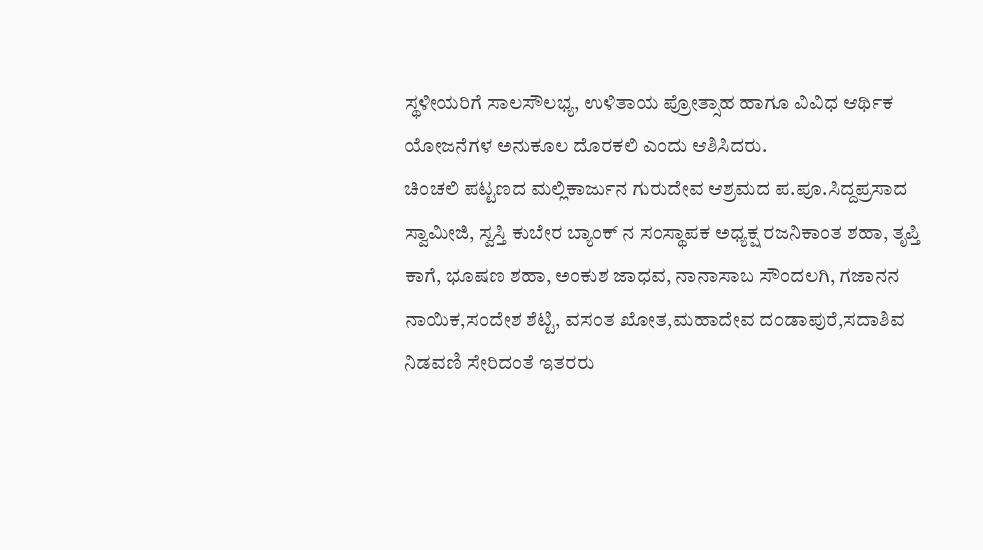ಸ್ಥಳೀಯರಿಗೆ ಸಾಲಸೌಲಭ್ಯ, ಉಳಿತಾಯ ಪ್ರೋತ್ಸಾಹ ಹಾಗೂ ವಿವಿಧ ಆರ್ಥಿಕ ಯೋಜನೆಗಳ ಅನುಕೂಲ ದೊರಕಲಿ ಎಂದು ಆಶಿಸಿದರು.
ಚಿಂಚಲಿ ಪಟ್ಟಣದ ಮಲ್ಲಿಕಾರ್ಜುನ ಗುರುದೇವ ಆಶ್ರಮದ ಪ.ಪೂ.ಸಿದ್ದಪ್ರಸಾದ ಸ್ವಾಮೀಜಿ, ಸ್ವಸ್ತಿ ಕುಬೇರ ಬ್ಯಾಂಕ್ ನ ಸಂಸ್ಥಾಪಕ ಅಧ್ಯಕ್ಷ ರಜನಿಕಾಂತ ಶಹಾ, ತೃಪ್ತಿ ಕಾಗೆ, ಭೂಷಣ ಶಹಾ, ಅಂಕುಶ ಜಾಧವ, ನಾನಾಸಾಬ ಸೌಂದಲಗಿ, ಗಜಾನನ ನಾಯಿಕ,ಸಂದೇಶ ಶೆಟ್ಟಿ, ವಸಂತ ಖೋತ,ಮಹಾದೇವ ದಂಡಾಪುರೆ,ಸದಾಶಿವ ನಿಡವಣಿ ಸೇರಿದಂತೆ ಇತರರು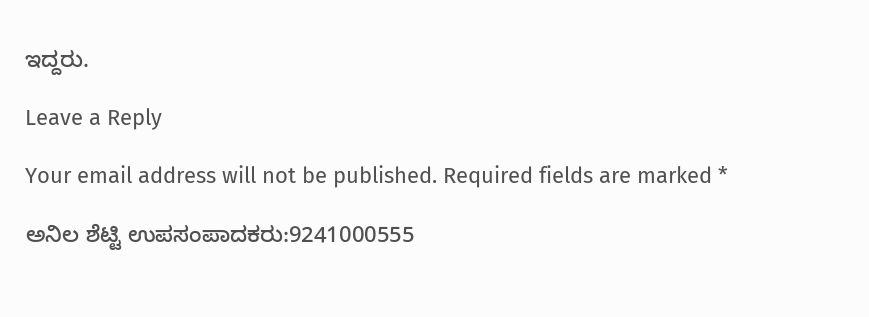ಇದ್ದರು.

Leave a Reply

Your email address will not be published. Required fields are marked *

ಅನಿಲ ಶೆಟ್ಟಿ ಉಪಸಂಪಾದಕರು:9241000555